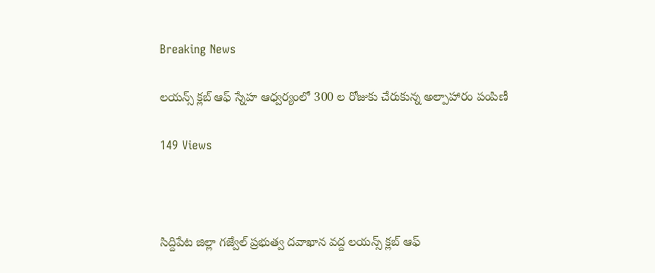Breaking News

లయన్స్ క్లబ్ ఆఫ్ స్నేహ ఆధ్వర్యంలో 300 ల రోజుకు చేరుకున్న అల్పాహారం పంపిణీ

149 Views



సిద్దిపేట జిల్లా గజ్వేల్ ప్రభుత్వ దవాఖాన వద్ద లయన్స్ క్లబ్ ఆఫ్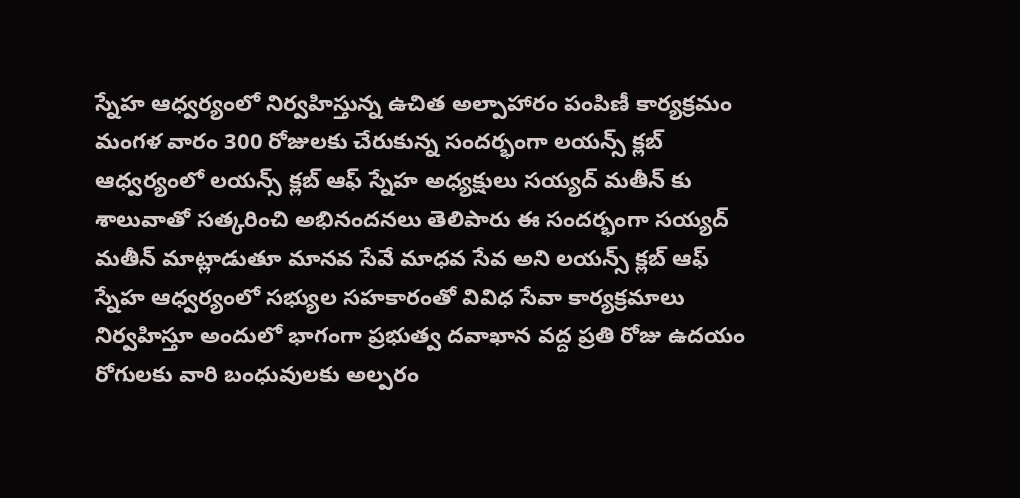స్నేహ ఆధ్వర్యంలో నిర్వహిస్తున్న ఉచిత అల్పాహారం పంపిణీ కార్యక్రమం మంగళ వారం 300 రోజులకు చేరుకున్న సందర్భంగా లయన్స్ క్లబ్ ఆధ్వర్యంలో లయన్స్ క్లబ్ ఆఫ్ స్నేహ అధ్యక్షులు సయ్యద్ మతీన్ కు శాలువాతో సత్కరించి అభినందనలు తెలిపారు ఈ సందర్భంగా సయ్యద్ మతీన్ మాట్లాడుతూ మానవ సేవే మాధవ సేవ అని లయన్స్ క్లబ్ ఆఫ్ స్నేహ ఆధ్వర్యంలో సభ్యుల సహకారంతో వివిధ సేవా కార్యక్రమాలు నిర్వహిస్తూ అందులో భాగంగా ప్రభుత్వ దవాఖాన వద్ద ప్రతి రోజు ఉదయం రోగులకు వారి బంధువులకు అల్పరం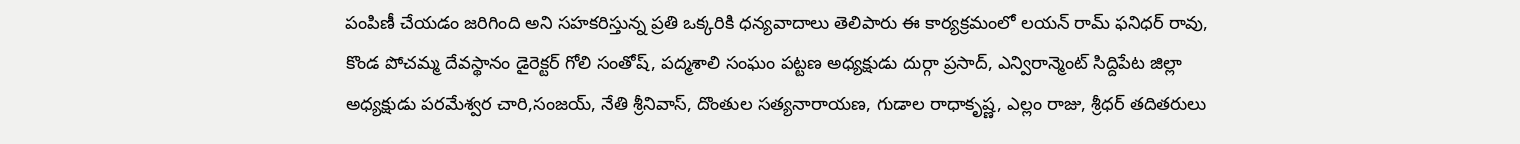పంపిణీ చేయడం జరిగింది అని సహకరిస్తున్న ప్రతి ఒక్కరికి ధన్యవాదాలు తెలిపారు ఈ కార్యక్రమంలో లయన్ రామ్ ఫనిధర్ రావు, కొండ పోచమ్మ దేవస్థానం డైరెక్టర్ గోలి సంతోష్, పద్మశాలి సంఘం పట్టణ అధ్యక్షుడు దుర్గా ప్రసాద్, ఎన్విరాన్మెంట్ సిద్దిపేట జిల్లా అధ్యక్షుడు పరమేశ్వర చారి,సంజయ్, నేతి శ్రీనివాస్, దొంతుల సత్యనారాయణ, గుడాల రాధాకృష్ణ, ఎల్లం రాజు, శ్రీధర్ తదితరులు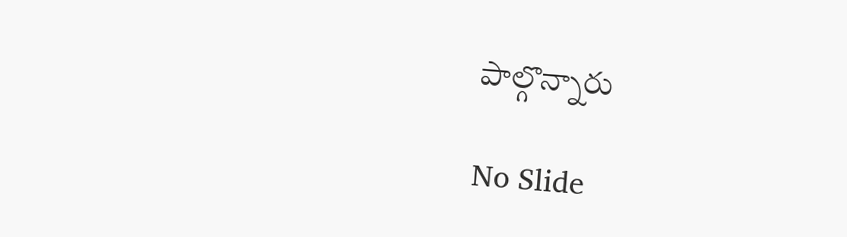పాల్గొన్నారు

No Slide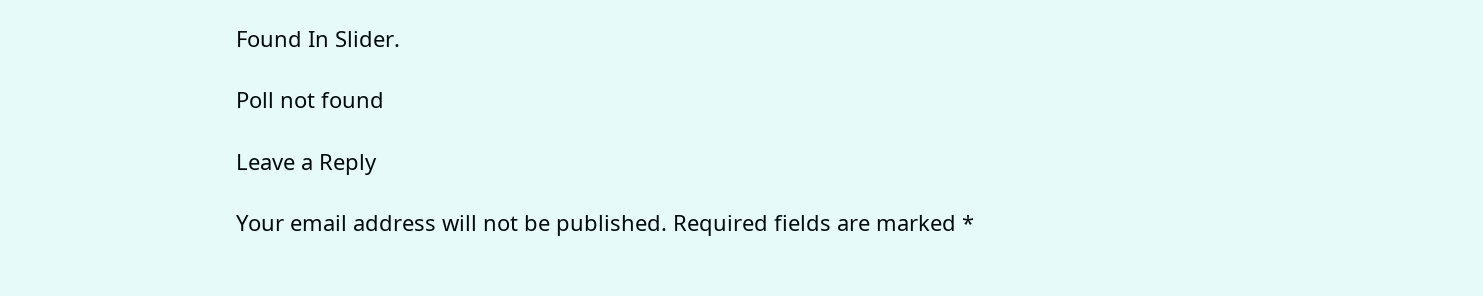Found In Slider.

Poll not found

Leave a Reply

Your email address will not be published. Required fields are marked *